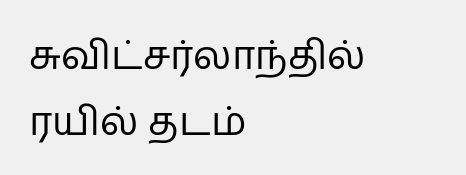சுவிட்சர்லாந்தில் ரயில் தடம்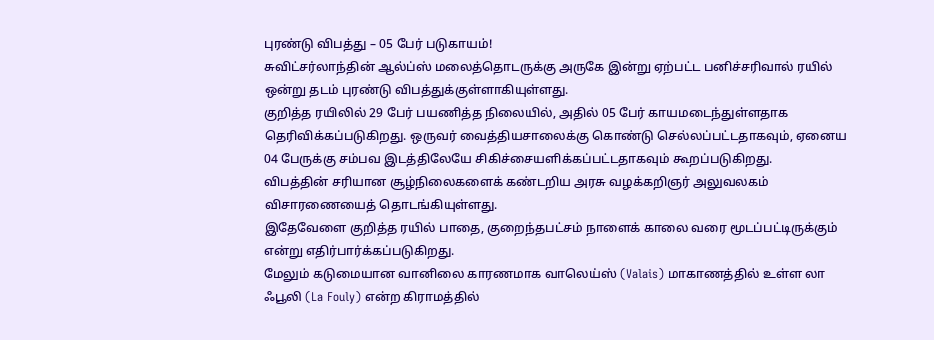புரண்டு விபத்து – 05 பேர் படுகாயம்!
சுவிட்சர்லாந்தின் ஆல்ப்ஸ் மலைத்தொடருக்கு அருகே இன்று ஏற்பட்ட பனிச்சரிவால் ரயில் ஒன்று தடம் புரண்டு விபத்துக்குள்ளாகியுள்ளது.
குறித்த ரயிலில் 29 பேர் பயணித்த நிலையில், அதில் 05 பேர் காயமடைந்துள்ளதாக தெரிவிக்கப்படுகிறது. ஒருவர் வைத்தியசாலைக்கு கொண்டு செல்லப்பட்டதாகவும், ஏனைய 04 பேருக்கு சம்பவ இடத்திலேயே சிகிச்சையளிக்கப்பட்டதாகவும் கூறப்படுகிறது.
விபத்தின் சரியான சூழ்நிலைகளைக் கண்டறிய அரசு வழக்கறிஞர் அலுவலகம் விசாரணையைத் தொடங்கியுள்ளது.
இதேவேளை குறித்த ரயில் பாதை, குறைந்தபட்சம் நாளைக் காலை வரை மூடப்பட்டிருக்கும் என்று எதிர்பார்க்கப்படுகிறது.
மேலும் கடுமையான வானிலை காரணமாக வாலெய்ஸ் (Valais) மாகாணத்தில் உள்ள லா ஃபூலி (La Fouly) என்ற கிராமத்தில்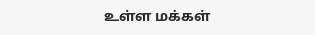உள்ள மக்கள்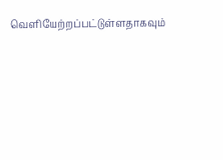வெளியேற்றப்பட்டுள்ளதாகவும்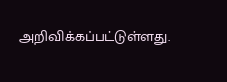அறிவிக்கப்பட்டுள்ளது.